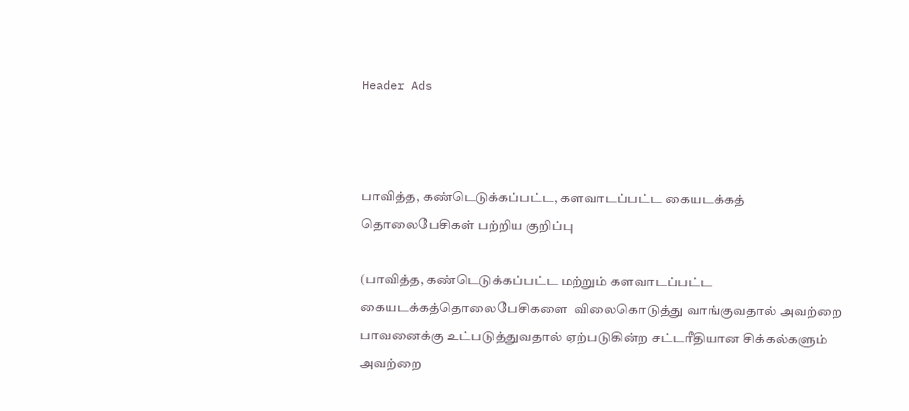Header Ads



பாவித்த, கண்டெடுக்கப்பட்ட, களவாடப்பட்ட கையடக்கத் தொலைபேசிகள் பற்றிய குறிப்பு

(பாவித்த, கண்டெடுக்கப்பட்ட மற்றும் களவாடப்பட்ட கையடக்கத்தொலைபேசிகளை  விலைகொடுத்து வாங்குவதால் அவற்றை பாவனைக்கு உட்படுத்துவதால் ஏற்படுகின்ற சட்டரீதியான சிக்கல்களும் அவற்றை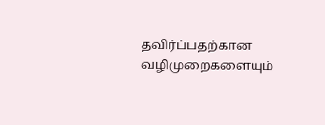தவிர்ப்பதற்கான வழிமுறைகளையும்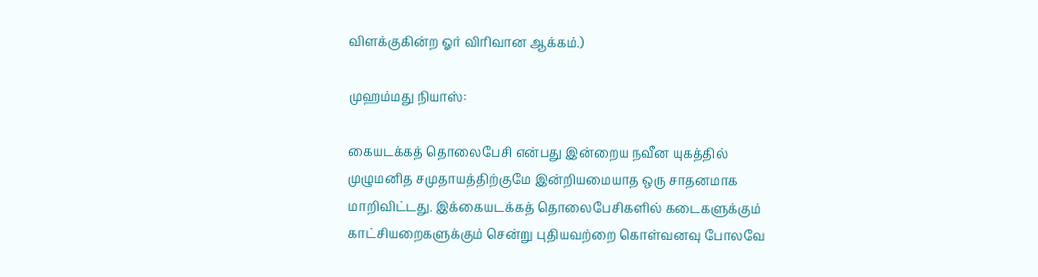விளக்குகின்ற ஓர் விரிவான ஆக்கம்.)

முஹம்மது நியாஸ்:

கையடக்கத் தொலைபேசி என்பது இன்றைய நவீன யுகத்தில் முழுமனித சமுதாயத்திற்குமே இன்றியமையாத ஒரு சாதனமாக மாறிவிட்டது. இக்கையடக்கத் தொலைபேசிகளில் கடைகளுக்கும் காட்சியறைகளுக்கும் சென்று புதியவற்றை கொள்வனவு போலவே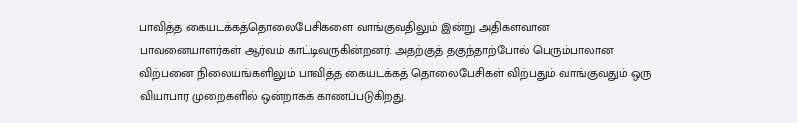பாவித்த கையடக்கத்தொலைபேசிகளை வாங்குவதிலும் இன்று அதிகளவான பாவனையாளர்கள் ஆர்வம் காட்டிவருகின்றனர். அதற்குத் தகுந்தாற்போல் பெரும்பாலான விற்பனை நிலையங்களிலும் பாவித்த கையடக்கத் தொலைபேசிகள் விற்பதும் வாங்குவதும் ஒரு வியாபார முறைகளில் ஒன்றாகக் காணப்படுகிறது.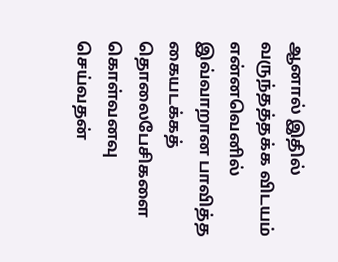ஆனால் இதில் வருந்தத்தக்க விடயம் என்னவெனில் இவ்வாறான பாவித்த கையடக்கத் தொலைபேசிகளை கொள்வனவு செய்வதன்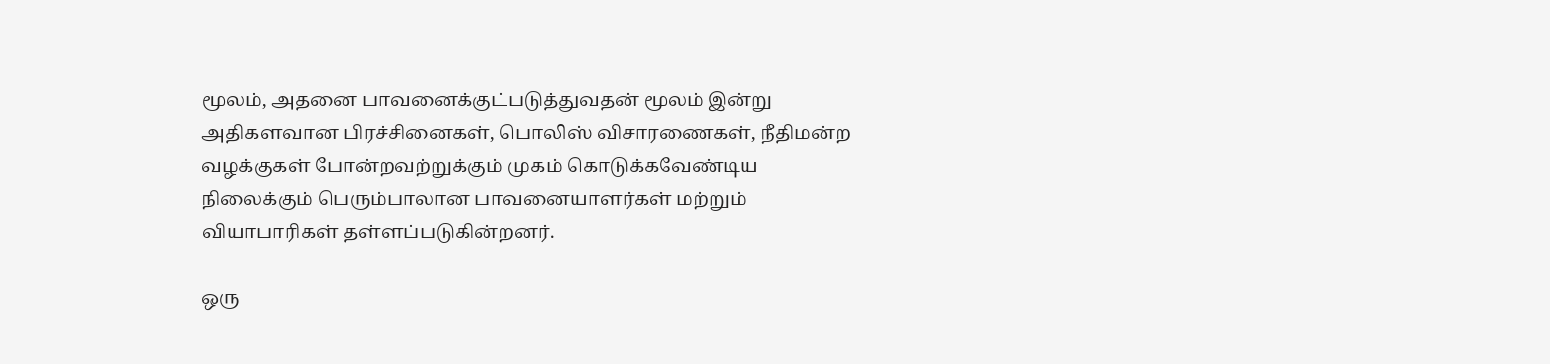மூலம், அதனை பாவனைக்குட்படுத்துவதன் மூலம் இன்று அதிகளவான பிரச்சினைகள், பொலிஸ் விசாரணைகள், நீதிமன்ற வழக்குகள் போன்றவற்றுக்கும் முகம் கொடுக்கவேண்டிய நிலைக்கும் பெரும்பாலான பாவனையாளர்கள் மற்றும் வியாபாரிகள் தள்ளப்படுகின்றனர்.

ஒரு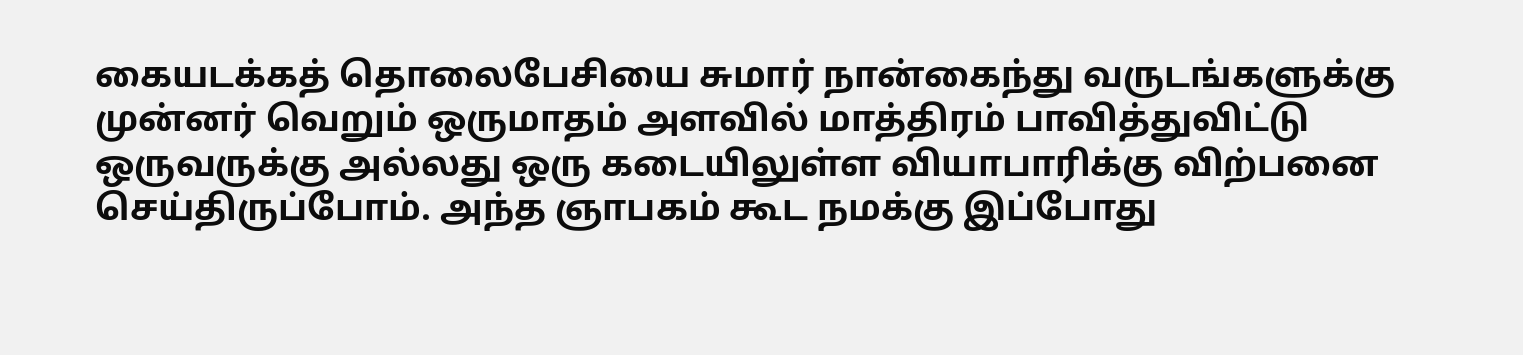கையடக்கத் தொலைபேசியை சுமார் நான்கைந்து வருடங்களுக்கு முன்னர் வெறும் ஒருமாதம் அளவில் மாத்திரம் பாவித்துவிட்டு ஒருவருக்கு அல்லது ஒரு கடையிலுள்ள வியாபாரிக்கு விற்பனை செய்திருப்போம். அந்த ஞாபகம் கூட நமக்கு இப்போது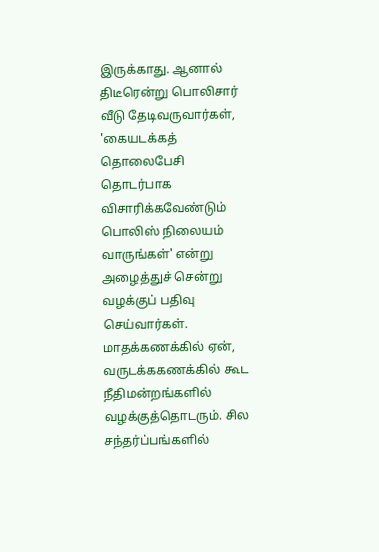இருக்காது. ஆனால் திடீரென்று பொலிசார் வீடு தேடிவருவார்கள், 'கையடக்கத் தொலைபேசி தொடர்பாக விசாரிக்கவேண்டும் பொலிஸ் நிலையம் வாருங்கள்' என்று அழைத்துச் சென்று வழக்குப் பதிவு செய்வார்கள். மாதக்கணக்கில் ஏன், வருடக்ககணக்கில் கூட நீதிமன்றங்களில் வழக்குத்தொடரும். சில சந்தர்ப்பங்களில்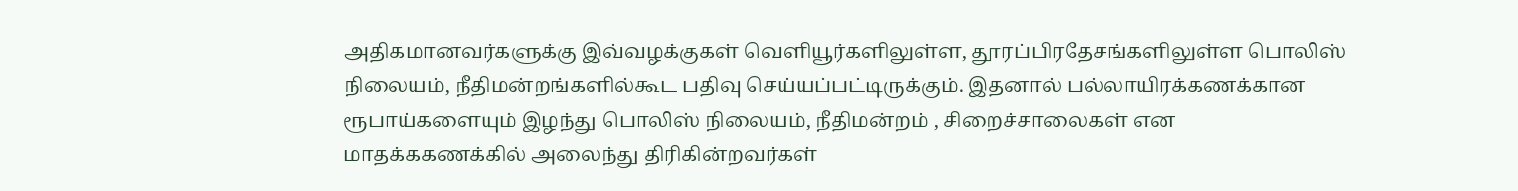அதிகமானவர்களுக்கு இவ்வழக்குகள் வெளியூர்களிலுள்ள, தூரப்பிரதேசங்களிலுள்ள பொலிஸ் நிலையம், நீதிமன்றங்களில்கூட பதிவு செய்யப்பட்டிருக்கும். இதனால் பல்லாயிரக்கணக்கான ரூபாய்களையும் இழந்து பொலிஸ் நிலையம், நீதிமன்றம் , சிறைச்சாலைகள் என மாதக்ககணக்கில் அலைந்து திரிகின்றவர்கள்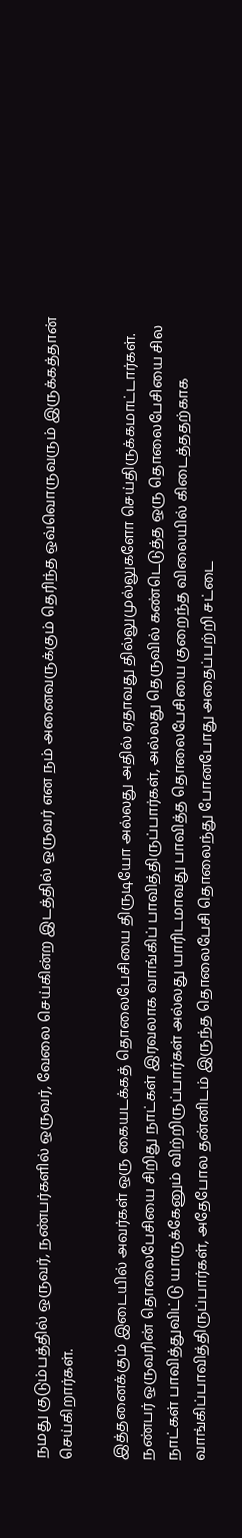நமது குடும்பத்தில் ஒருவர், நண்பர்களில் ஒருவர், வேலை செய்கின்ற இடத்தில் ஒருவர் என நம் அனைவருக்கும் தெரிந்த ஒவ்வொருவரும் இருக்கத்தான் செய்கிறார்கள்.

இத்தனைக்கும் இடையில் அவர்கள் ஒரு கையடக்கத் தொலைபேசியை திருடியோ அல்லது அதில் ஏதாவது தில்லுமுல்லுகளோ செய்திருக்கமாட்டார்கள். நண்பர் ஒருவரின் தொலைபேசியை சிறிது நாட்கள் இரவலாக வாங்கிப் பாவித்திருப்பார்கள், அல்லது தெருவில் கண்டெடுத்த ஒரு தொலைபேசியை சில நாட்கள் பாவித்துவிட்டு யாருக்கேனும் விற்றிருப்பார்கள் அல்லது யாரிடமாவது பாவித்த தொலைபேசியை குறைந்த விலையில் கிடைத்ததற்காக வாங்கிப்பாவித்திருப்பார்கள், அதேபோல தன்னிடம் இருந்த தொலைபேசி தொலைந்து போனபோது அதைப்பற்றி சட்டை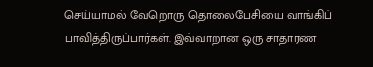செய்யாமல் வேறொரு தொலைபேசியை வாங்கிப் பாவித்திருப்பார்கள். இவ்வாறான ஒரு சாதாரண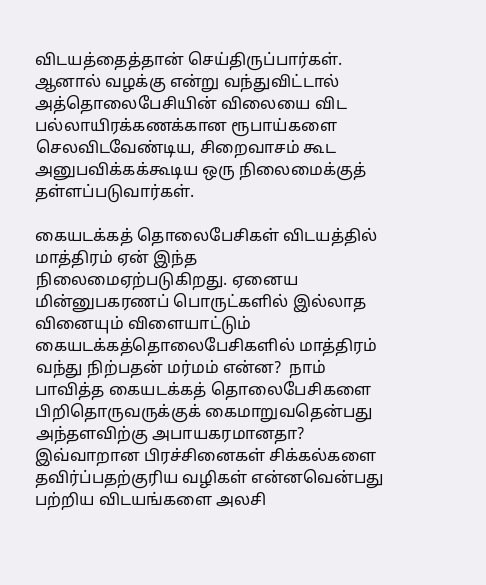விடயத்தைத்தான் செய்திருப்பார்கள். ஆனால் வழக்கு என்று வந்துவிட்டால் அத்தொலைபேசியின் விலையை விட பல்லாயிரக்கணக்கான ரூபாய்களை செலவிடவேண்டிய, சிறைவாசம் கூட அனுபவிக்கக்கூடிய ஒரு நிலைமைக்குத் தள்ளப்படுவார்கள்.

கையடக்கத் தொலைபேசிகள் விடயத்தில் மாத்திரம் ஏன் இந்த நிலைமைஏற்படுகிறது. ஏனைய மின்னுபகரணப் பொருட்களில் இல்லாத வினையும் விளையாட்டும் கையடக்கத்தொலைபேசிகளில் மாத்திரம் வந்து நிற்பதன் மர்மம் என்ன?  நாம் பாவித்த கையடக்கத் தொலைபேசிகளை பிறிதொருவருக்குக் கைமாறுவதென்பது அந்தளவிற்கு அபாயகரமானதா? இவ்வாறான பிரச்சினைகள் சிக்கல்களை தவிர்ப்பதற்குரிய வழிகள் என்னவென்பது பற்றிய விடயங்களை அலசி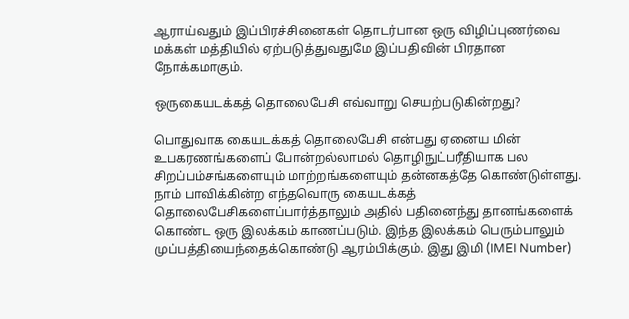ஆராய்வதும் இப்பிரச்சினைகள் தொடர்பான ஒரு விழிப்புணர்வை மக்கள் மத்தியில் ஏற்படுத்துவதுமே இப்பதிவின் பிரதான நோக்கமாகும்.

ஒருகையடக்கத் தொலைபேசி எவ்வாறு செயற்படுகின்றது?

பொதுவாக கையடக்கத் தொலைபேசி என்பது ஏனைய மின் உபகரணங்களைப் போன்றல்லாமல் தொழிநுட்பரீதியாக பல சிறப்பம்சங்களையும் மாற்றங்களையும் தன்னகத்தே கொண்டுள்ளது. நாம் பாவிக்கின்ற எந்தவொரு கையடக்கத் தொலைபேசிகளைப்பார்த்தாலும் அதில் பதினைந்து தானங்களைக் கொண்ட ஒரு இலக்கம் காணப்படும். இந்த இலக்கம் பெரும்பாலும் முப்பத்தியைந்தைக்கொண்டு ஆரம்பிக்கும். இது இமி (IMEI Number)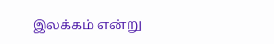இலக்கம் என்று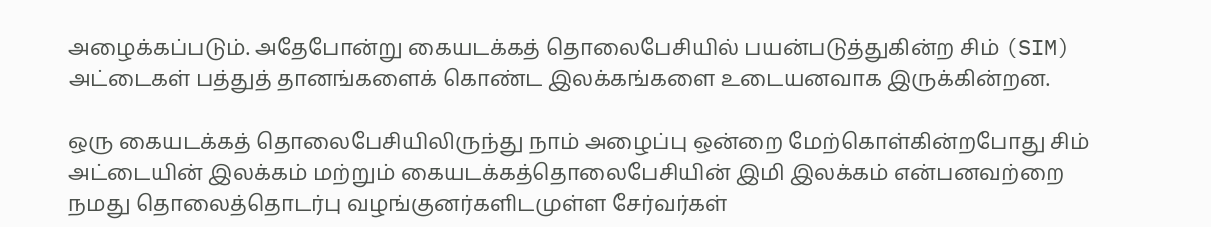அழைக்கப்படும். அதேபோன்று கையடக்கத் தொலைபேசியில் பயன்படுத்துகின்ற சிம் (SIM) அட்டைகள் பத்துத் தானங்களைக் கொண்ட இலக்கங்களை உடையனவாக இருக்கின்றன.

ஒரு கையடக்கத் தொலைபேசியிலிருந்து நாம் அழைப்பு ஒன்றை மேற்கொள்கின்றபோது சிம் அட்டையின் இலக்கம் மற்றும் கையடக்கத்தொலைபேசியின் இமி இலக்கம் என்பனவற்றை நமது தொலைத்தொடர்பு வழங்குனர்களிடமுள்ள சேர்வர்கள்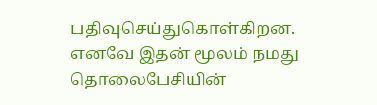பதிவுசெய்துகொள்கிறன. எனவே இதன் மூலம் நமது தொலைபேசியின்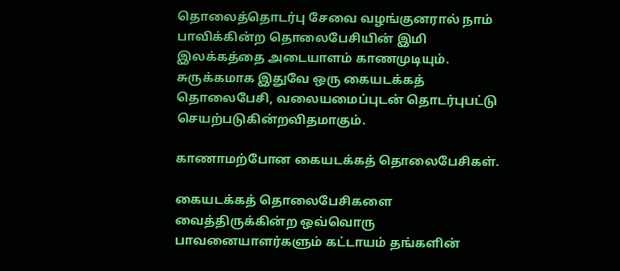தொலைத்தொடர்பு சேவை வழங்குனரால் நாம் பாவிக்கின்ற தொலைபேசியின் இமி இலக்கத்தை அடையாளம் காணமுடியும். சுருக்கமாக இதுவே ஒரு கையடக்கத் தொலைபேசி, வலையமைப்புடன் தொடர்புபட்டு செயற்படுகின்றவிதமாகும்.

காணாமற்போன கையடக்கத் தொலைபேசிகள்.

கையடக்கத் தொலைபேசிகளை வைத்திருக்கின்ற ஒவ்வொரு பாவனையாளர்களும் கட்டாயம் தங்களின்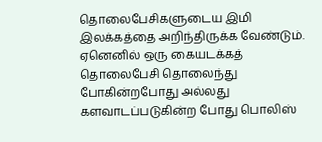தொலைபேசிகளுடைய இமி இலக்கத்தை அறிந்திருக்க வேண்டும். ஏனெனில் ஒரு கையடக்கத் தொலைபேசி தொலைந்து போகின்றபோது அல்லது களவாடப்படுகின்ற போது பொலிஸ்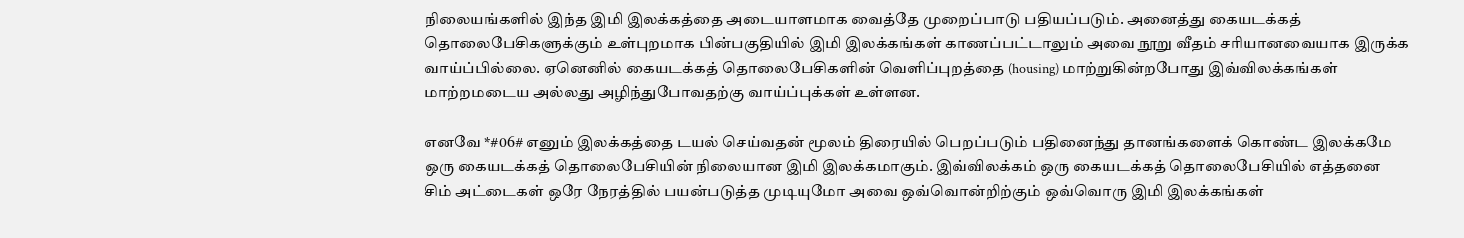நிலையங்களில் இந்த இமி இலக்கத்தை அடையாளமாக வைத்தே முறைப்பாடு பதியப்படும். அனைத்து கையடக்கத் தொலைபேசிகளுக்கும் உள்புறமாக பின்பகுதியில் இமி இலக்கங்கள் காணப்பட்டாலும் அவை நூறு வீதம் சரியானவையாக இருக்க வாய்ப்பில்லை. ஏனெனில் கையடக்கத் தொலைபேசிகளின் வெளிப்புறத்தை (housing) மாற்றுகின்றபோது இவ்விலக்கங்கள் மாற்றமடைய அல்லது அழிந்துபோவதற்கு வாய்ப்புக்கள் உள்ளன.

எனவே *#06# எனும் இலக்கத்தை டயல் செய்வதன் மூலம் திரையில் பெறப்படும் பதினைந்து தானங்களைக் கொண்ட இலக்கமே ஒரு கையடக்கத் தொலைபேசியின் நிலையான இமி இலக்கமாகும். இவ்விலக்கம் ஒரு கையடக்கத் தொலைபேசியில் எத்தனை சிம் அட்டைகள் ஒரே நேரத்தில் பயன்படுத்த முடியுமோ அவை ஒவ்வொன்றிற்கும் ஒவ்வொரு இமி இலக்கங்கள்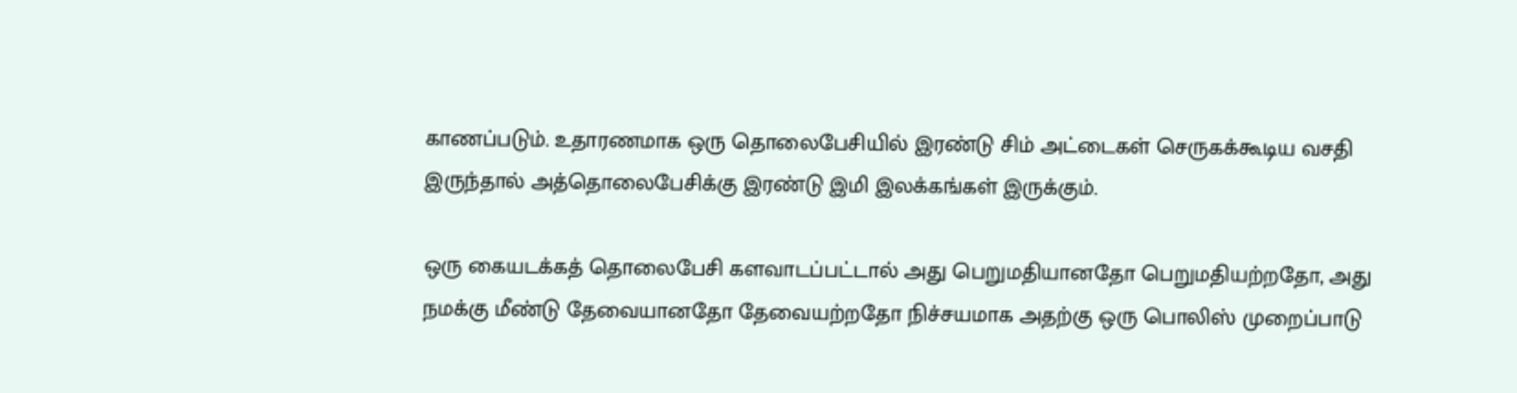காணப்படும். உதாரணமாக ஒரு தொலைபேசியில் இரண்டு சிம் அட்டைகள் செருகக்கூடிய வசதி இருந்தால் அத்தொலைபேசிக்கு இரண்டு இமி இலக்கங்கள் இருக்கும்.

ஒரு கையடக்கத் தொலைபேசி களவாடப்பட்டால் அது பெறுமதியானதோ பெறுமதியற்றதோ, அது நமக்கு மீண்டு தேவையானதோ தேவையற்றதோ நிச்சயமாக அதற்கு ஒரு பொலிஸ் முறைப்பாடு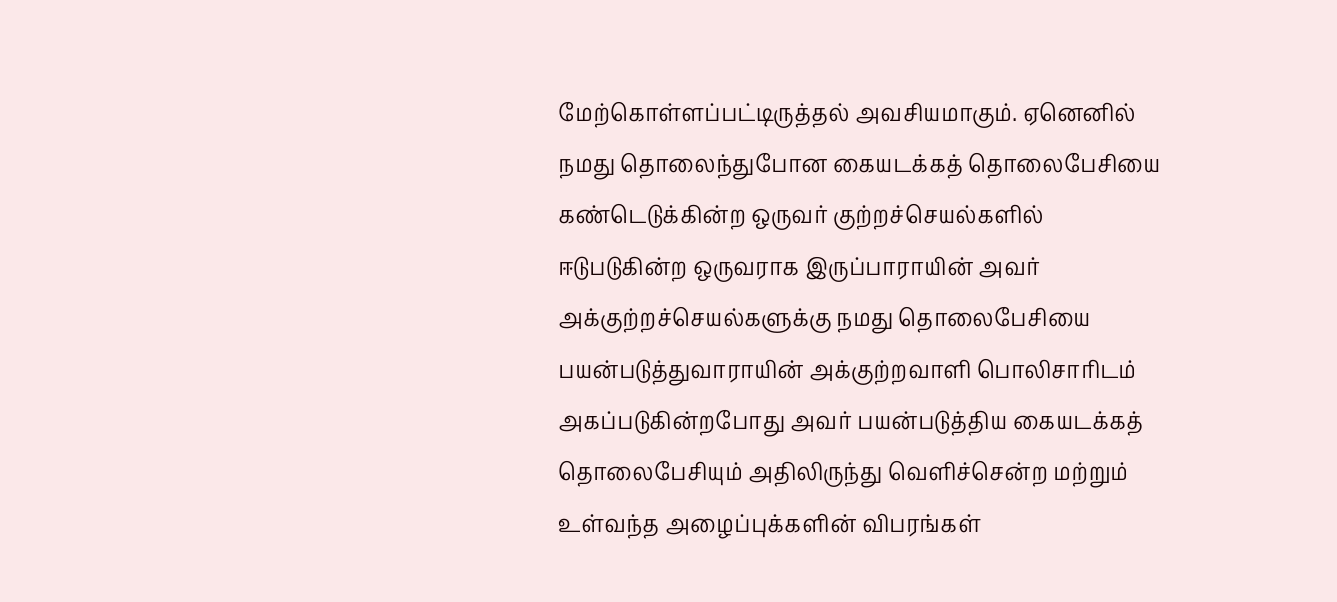மேற்கொள்ளப்பட்டிருத்தல் அவசியமாகும். ஏனெனில் நமது தொலைந்துபோன கையடக்கத் தொலைபேசியை கண்டெடுக்கின்ற ஒருவர் குற்றச்செயல்களில் ஈடுபடுகின்ற ஒருவராக இருப்பாராயின் அவர் அக்குற்றச்செயல்களுக்கு நமது தொலைபேசியை பயன்படுத்துவாராயின் அக்குற்றவாளி பொலிசாரிடம் அகப்படுகின்றபோது அவர் பயன்படுத்திய கையடக்கத் தொலைபேசியும் அதிலிருந்து வெளிச்சென்ற மற்றும் உள்வந்த அழைப்புக்களின் விபரங்கள்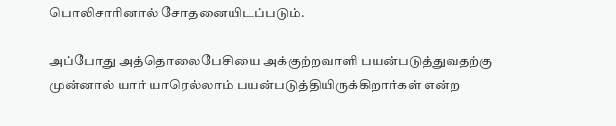பொலிசாரினால் சோதனையிடப்படும்.

அப்போது அத்தொலைபேசியை அக்குற்றவாளி பயன்படுத்துவதற்கு முன்னால் யார் யாரெல்லாம் பயன்படுத்தியிருக்கிறார்கள் என்ற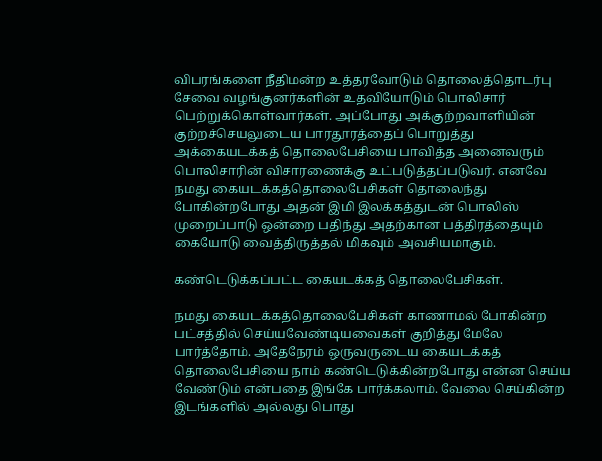விபரங்களை நீதிமன்ற உத்தரவோடும் தொலைத்தொடர்பு சேவை வழங்குனர்களின் உதவியோடும் பொலிசார்  பெற்றுக்கொள்வார்கள். அப்போது அக்குற்றவாளியின் குற்றச்செயலுடைய பாரதூரத்தைப் பொறுத்து அக்கையடக்கத் தொலைபேசியை பாவித்த அனைவரும் பொலிசாரின் விசாரணைக்கு உட்படுத்தப்படுவர். எனவே நமது கையடக்கத்தொலைபேசிகள் தொலைந்து போகின்றபோது அதன் இமி இலக்கத்துடன் பொலிஸ் முறைப்பாடு ஒன்றை பதிந்து அதற்கான பத்திரத்தையும் கையோடு வைத்திருத்தல் மிகவும் அவசியமாகும்.

கண்டெடுக்கப்பட்ட கையடக்கத் தொலைபேசிகள்.

நமது கையடக்கத்தொலைபேசிகள் காணாமல் போகின்ற பட்சத்தில் செய்யவேண்டியவைகள் குறித்து மேலே பார்த்தோம். அதேநேரம் ஒருவருடைய கையடக்கத் தொலைபேசியை நாம் கண்டெடுக்கின்றபோது என்ன செய்ய வேண்டும் என்பதை இங்கே பார்க்கலாம். வேலை செய்கின்ற இடங்களில் அல்லது பொது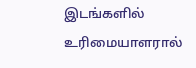இடங்களில் உரிமையாளரால்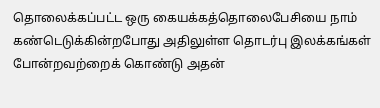தொலைக்கப்பட்ட ஒரு கையக்கத்தொலைபேசியை நாம் கண்டெடுக்கின்றபோது அதிலுள்ள தொடர்பு இலக்கங்கள் போன்றவற்றைக் கொண்டு அதன்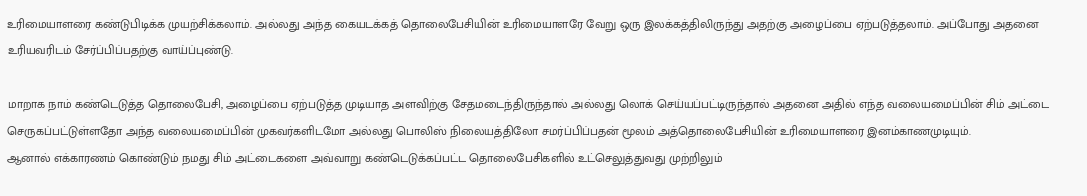உரிமையாளரை கண்டுபிடிக்க முயற்சிக்கலாம். அல்லது அந்த கையடக்கத் தொலைபேசியின் உரிமையாளரே வேறு ஒரு இலக்கத்திலிருந்து அதற்கு அழைப்பை ஏற்படுத்தலாம். அப்போது அதனை உரியவரிடம் சேர்ப்பிப்பதற்கு வாய்ப்புண்டு.

மாறாக நாம் கண்டெடுத்த தொலைபேசி, அழைப்பை ஏற்படுத்த முடியாத அளவிற்கு சேதமடைந்திருந்தால் அல்லது லொக் செய்யப்பட்டிருந்தால் அதனை அதில் எந்த வலையமைப்பின் சிம் அட்டை செருகப்பட்டுள்ளதோ அந்த வலையமைப்பின் முகவர்களிடமோ அல்லது பொலிஸ் நிலையத்திலோ சமர்ப்பிப்பதன் மூலம் அத்தொலைபேசியின் உரிமையாளரை இனம்காணமுடியும்.
ஆனால் எக்காரணம் கொண்டும் நமது சிம் அட்டைகளை அவ்வாறு கண்டெடுக்கப்பட்ட தொலைபேசிகளில் உட்செலுத்துவது முற்றிலும்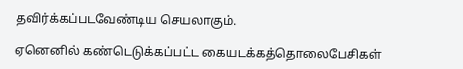தவிர்க்கப்படவேண்டிய செயலாகும்.

ஏனெனில் கண்டெடுக்கப்பட்ட கையடக்கத்தொலைபேசிகள்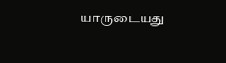யாருடையது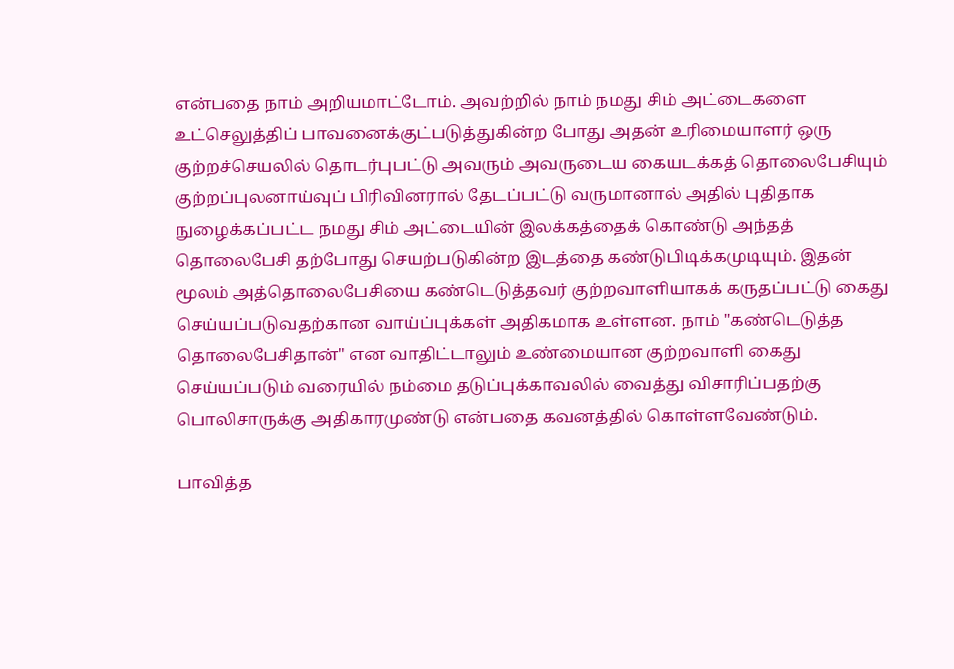என்பதை நாம் அறியமாட்டோம். அவற்றில் நாம் நமது சிம் அட்டைகளை உட்செலுத்திப் பாவனைக்குட்படுத்துகின்ற போது அதன் உரிமையாளர் ஒரு குற்றச்செயலில் தொடர்புபட்டு அவரும் அவருடைய கையடக்கத் தொலைபேசியும் குற்றப்புலனாய்வுப் பிரிவினரால் தேடப்பட்டு வருமானால் அதில் புதிதாக நுழைக்கப்பட்ட நமது சிம் அட்டையின் இலக்கத்தைக் கொண்டு அந்தத் தொலைபேசி தற்போது செயற்படுகின்ற இடத்தை கண்டுபிடிக்கமுடியும். இதன் மூலம் அத்தொலைபேசியை கண்டெடுத்தவர் குற்றவாளியாகக் கருதப்பட்டு கைது செய்யப்படுவதற்கான வாய்ப்புக்கள் அதிகமாக உள்ளன. நாம் "கண்டெடுத்த தொலைபேசிதான்" என வாதிட்டாலும் உண்மையான குற்றவாளி கைது செய்யப்படும் வரையில் நம்மை தடுப்புக்காவலில் வைத்து விசாரிப்பதற்கு பொலிசாருக்கு அதிகாரமுண்டு என்பதை கவனத்தில் கொள்ளவேண்டும்.

பாவித்த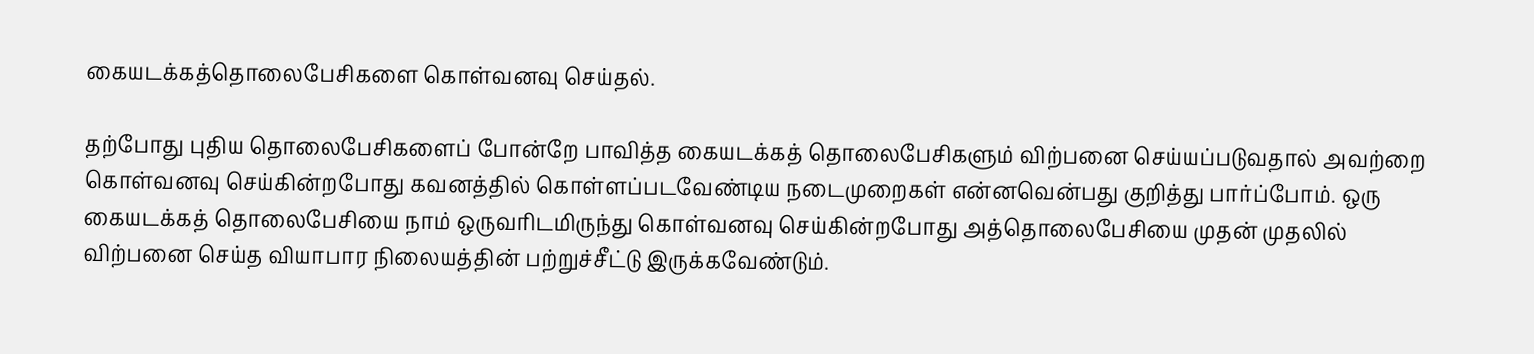கையடக்கத்தொலைபேசிகளை கொள்வனவு செய்தல்.

தற்போது புதிய தொலைபேசிகளைப் போன்றே பாவித்த கையடக்கத் தொலைபேசிகளும் விற்பனை செய்யப்படுவதால் அவற்றை கொள்வனவு செய்கின்றபோது கவனத்தில் கொள்ளப்படவேண்டிய நடைமுறைகள் என்னவென்பது குறித்து பார்ப்போம். ஒரு கையடக்கத் தொலைபேசியை நாம் ஒருவரிடமிருந்து கொள்வனவு செய்கின்றபோது அத்தொலைபேசியை முதன் முதலில் விற்பனை செய்த வியாபார நிலையத்தின் பற்றுச்சீட்டு இருக்கவேண்டும்.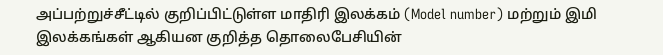அப்பற்றுச்சீட்டில் குறிப்பிட்டுள்ள மாதிரி இலக்கம் (Model number) மற்றும் இமி இலக்கங்கள் ஆகியன குறித்த தொலைபேசியின்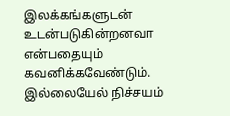இலக்கங்களுடன் உடன்படுகின்றனவா என்பதையும் கவனிக்கவேண்டும். இல்லையேல் நிச்சயம்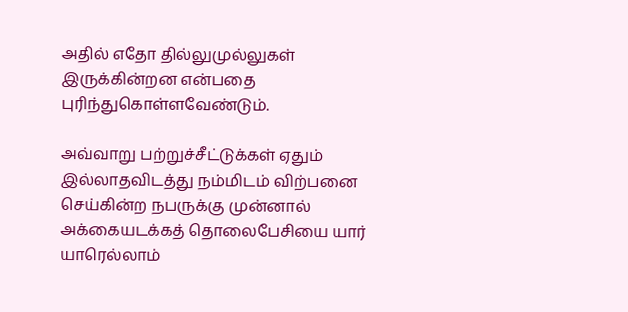அதில் எதோ தில்லுமுல்லுகள் இருக்கின்றன என்பதை புரிந்துகொள்ளவேண்டும்.

அவ்வாறு பற்றுச்சீட்டுக்கள் ஏதும் இல்லாதவிடத்து நம்மிடம் விற்பனை செய்கின்ற நபருக்கு முன்னால் அக்கையடக்கத் தொலைபேசியை யார் யாரெல்லாம்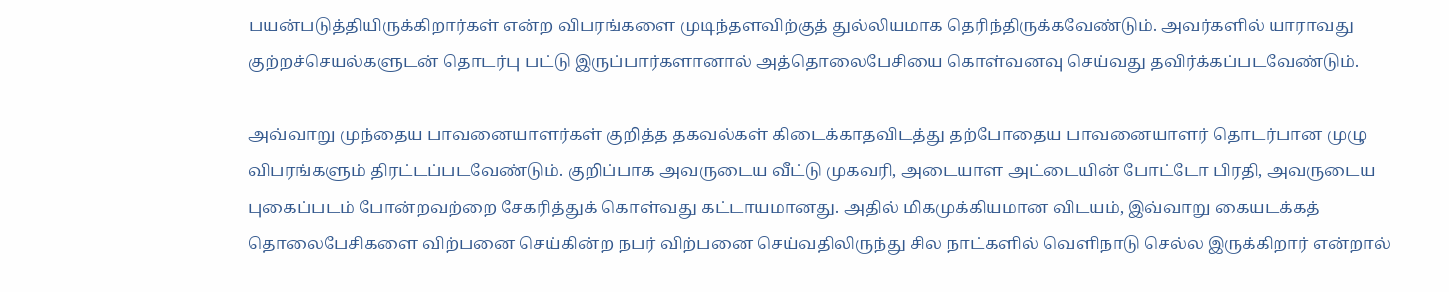பயன்படுத்தியிருக்கிறார்கள் என்ற விபரங்களை முடிந்தளவிற்குத் துல்லியமாக தெரிந்திருக்கவேண்டும். அவர்களில் யாராவது குற்றச்செயல்களுடன் தொடர்பு பட்டு இருப்பார்களானால் அத்தொலைபேசியை கொள்வனவு செய்வது தவிர்க்கப்படவேண்டும்.

அவ்வாறு முந்தைய பாவனையாளர்கள் குறித்த தகவல்கள் கிடைக்காதவிடத்து தற்போதைய பாவனையாளர் தொடர்பான முழு விபரங்களும் திரட்டப்படவேண்டும். குறிப்பாக அவருடைய வீட்டு முகவரி, அடையாள அட்டையின் போட்டோ பிரதி, அவருடைய புகைப்படம் போன்றவற்றை சேகரித்துக் கொள்வது கட்டாயமானது. அதில் மிகமுக்கியமான விடயம், இவ்வாறு கையடக்கத் தொலைபேசிகளை விற்பனை செய்கின்ற நபர் விற்பனை செய்வதிலிருந்து சில நாட்களில் வெளிநாடு செல்ல இருக்கிறார் என்றால்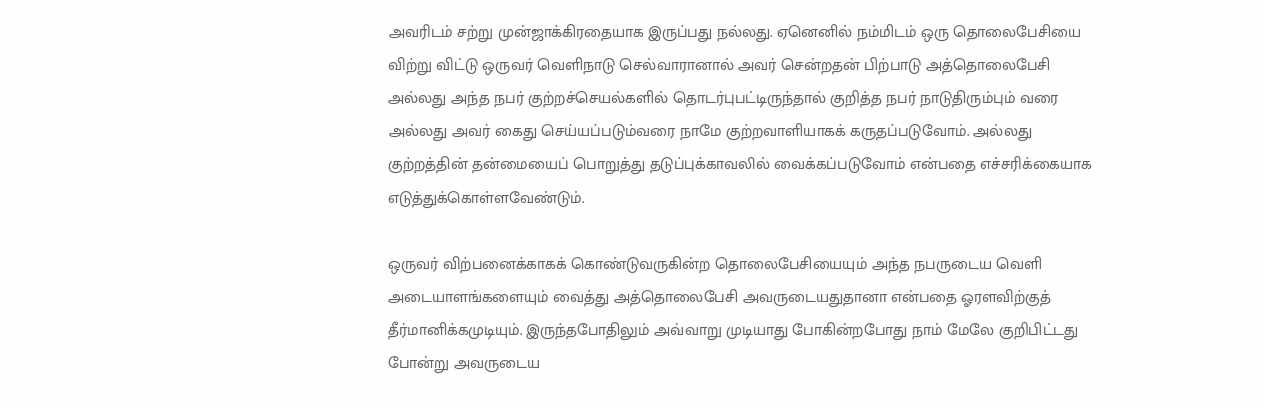அவரிடம் சற்று முன்ஜாக்கிரதையாக இருப்பது நல்லது. ஏனெனில் நம்மிடம் ஒரு தொலைபேசியை விற்று விட்டு ஒருவர் வெளிநாடு செல்வாரானால் அவர் சென்றதன் பிற்பாடு அத்தொலைபேசி அல்லது அந்த நபர் குற்றச்செயல்களில் தொடர்புபட்டிருந்தால் குறித்த நபர் நாடுதிரும்பும் வரை அல்லது அவர் கைது செய்யப்படும்வரை நாமே குற்றவாளியாகக் கருதப்படுவோம். அல்லது குற்றத்தின் தன்மையைப் பொறுத்து தடுப்புக்காவலில் வைக்கப்படுவோம் என்பதை எச்சரிக்கையாக எடுத்துக்கொள்ளவேண்டும்.

ஒருவர் விற்பனைக்காகக் கொண்டுவருகின்ற தொலைபேசியையும் அந்த நபருடைய வெளி அடையாளங்களையும் வைத்து அத்தொலைபேசி அவருடையதுதானா என்பதை ஓரளவிற்குத் தீர்மானிக்கமுடியும். இருந்தபோதிலும் அவ்வாறு முடியாது போகின்றபோது நாம் மேலே குறிபிட்டது போன்று அவருடைய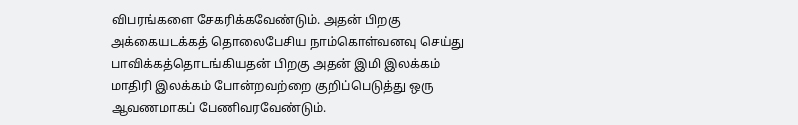விபரங்களை சேகரிக்கவேண்டும். அதன் பிறகு அக்கையடக்கத் தொலைபேசிய நாம்கொள்வனவு செய்து பாவிக்கத்தொடங்கியதன் பிறகு அதன் இமி இலக்கம் மாதிரி இலக்கம் போன்றவற்றை குறிப்பெடுத்து ஒரு ஆவணமாகப் பேணிவரவேண்டும்.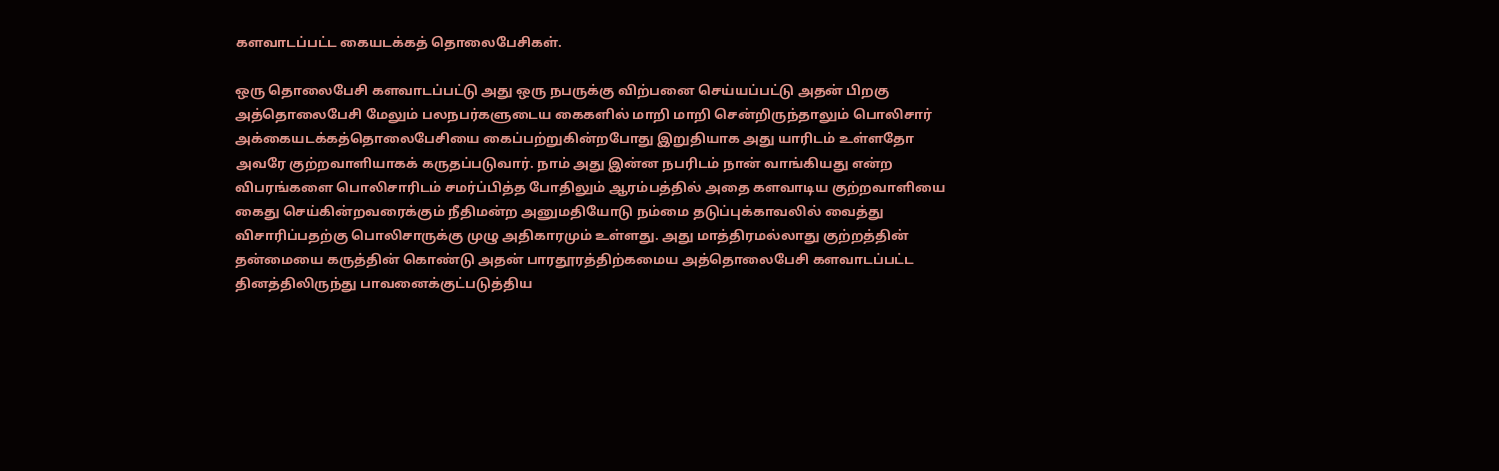களவாடப்பட்ட கையடக்கத் தொலைபேசிகள்.

ஒரு தொலைபேசி களவாடப்பட்டு அது ஒரு நபருக்கு விற்பனை செய்யப்பட்டு அதன் பிறகு அத்தொலைபேசி மேலும் பலநபர்களுடைய கைகளில் மாறி மாறி சென்றிருந்தாலும் பொலிசார் அக்கையடக்கத்தொலைபேசியை கைப்பற்றுகின்றபோது இறுதியாக அது யாரிடம் உள்ளதோ அவரே குற்றவாளியாகக் கருதப்படுவார். நாம் அது இன்ன நபரிடம் நான் வாங்கியது என்ற விபரங்களை பொலிசாரிடம் சமர்ப்பித்த போதிலும் ஆரம்பத்தில் அதை களவாடிய குற்றவாளியை கைது செய்கின்றவரைக்கும் நீதிமன்ற அனுமதியோடு நம்மை தடுப்புக்காவலில் வைத்து விசாரிப்பதற்கு பொலிசாருக்கு முழு அதிகாரமும் உள்ளது. அது மாத்திரமல்லாது குற்றத்தின் தன்மையை கருத்தின் கொண்டு அதன் பாரதூரத்திற்கமைய அத்தொலைபேசி களவாடப்பட்ட தினத்திலிருந்து பாவனைக்குட்படுத்திய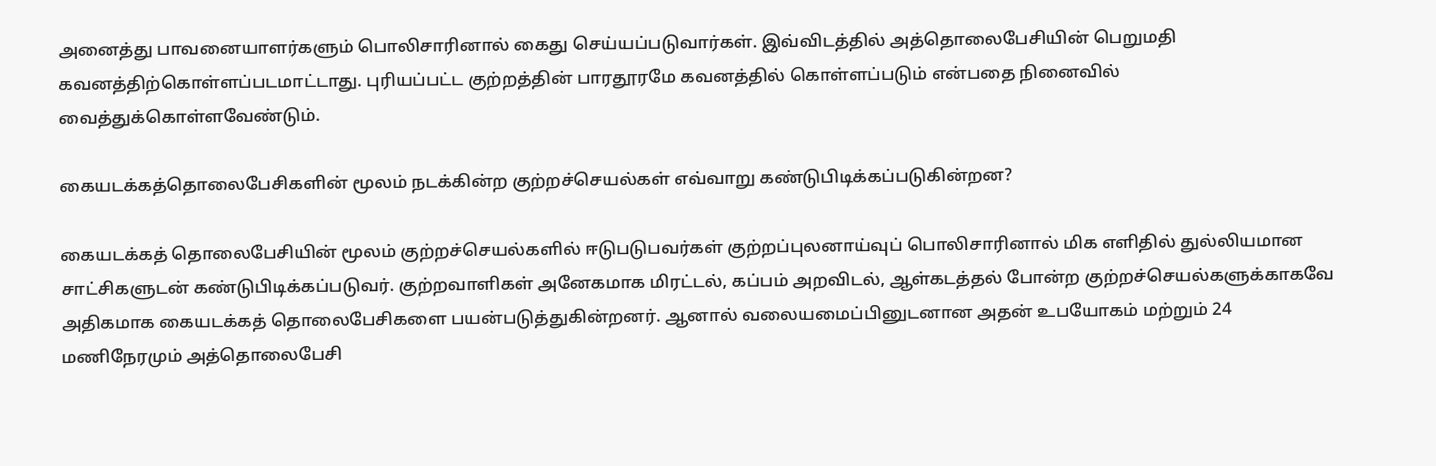அனைத்து பாவனையாளர்களும் பொலிசாரினால் கைது செய்யப்படுவார்கள். இவ்விடத்தில் அத்தொலைபேசியின் பெறுமதி கவனத்திற்கொள்ளப்படமாட்டாது. புரியப்பட்ட குற்றத்தின் பாரதூரமே கவனத்தில் கொள்ளப்படும் என்பதை நினைவில் வைத்துக்கொள்ளவேண்டும்.

கையடக்கத்தொலைபேசிகளின் மூலம் நடக்கின்ற குற்றச்செயல்கள் எவ்வாறு கண்டுபிடிக்கப்படுகின்றன?

கையடக்கத் தொலைபேசியின் மூலம் குற்றச்செயல்களில் ஈடுபடுபவர்கள் குற்றப்புலனாய்வுப் பொலிசாரினால் மிக எளிதில் துல்லியமான சாட்சிகளுடன் கண்டுபிடிக்கப்படுவர். குற்றவாளிகள் அனேகமாக மிரட்டல், கப்பம் அறவிடல், ஆள்கடத்தல் போன்ற குற்றச்செயல்களுக்காகவே அதிகமாக கையடக்கத் தொலைபேசிகளை பயன்படுத்துகின்றனர். ஆனால் வலையமைப்பினுடனான அதன் உபயோகம் மற்றும் 24 மணிநேரமும் அத்தொலைபேசி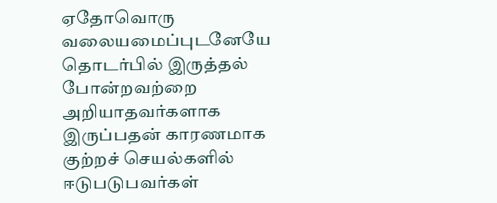ஏதோவொரு வலையமைப்புடனேயே தொடர்பில் இருத்தல் போன்றவற்றை அறியாதவர்களாக இருப்பதன் காரணமாக குற்றச் செயல்களில் ஈடுபடுபவர்கள்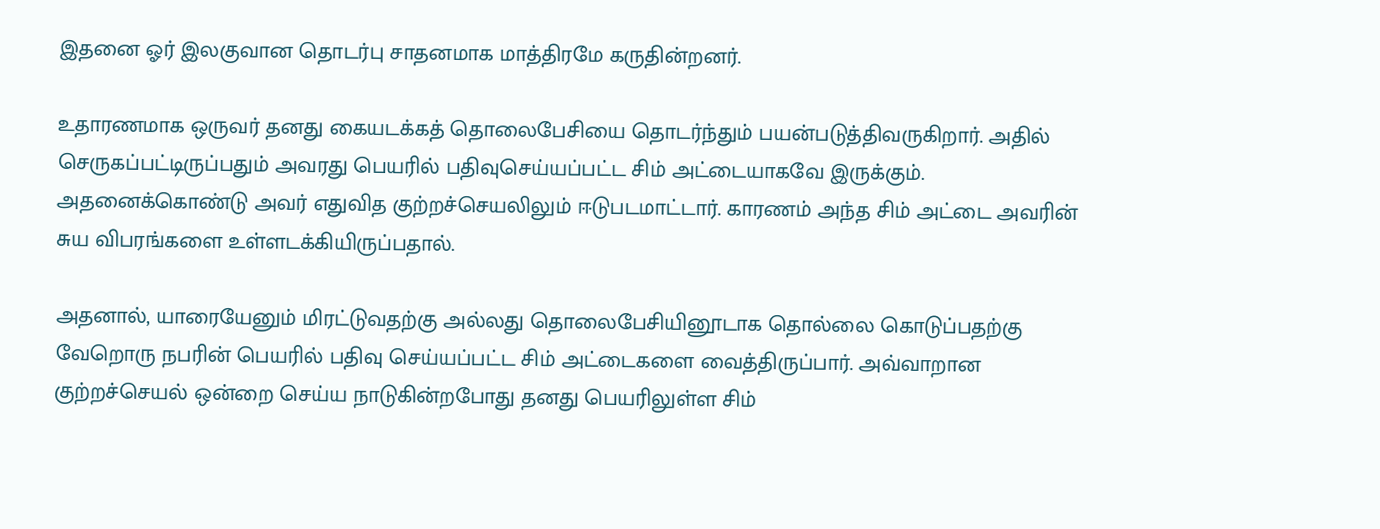இதனை ஓர் இலகுவான தொடர்பு சாதனமாக மாத்திரமே கருதின்றனர்.

உதாரணமாக ஒருவர் தனது கையடக்கத் தொலைபேசியை தொடர்ந்தும் பயன்படுத்திவருகிறார். அதில் செருகப்பட்டிருப்பதும் அவரது பெயரில் பதிவுசெய்யப்பட்ட சிம் அட்டையாகவே இருக்கும். அதனைக்கொண்டு அவர் எதுவித குற்றச்செயலிலும் ஈடுபடமாட்டார். காரணம் அந்த சிம் அட்டை அவரின் சுய விபரங்களை உள்ளடக்கியிருப்பதால்.

அதனால், யாரையேனும் மிரட்டுவதற்கு அல்லது தொலைபேசியினூடாக தொல்லை கொடுப்பதற்கு வேறொரு நபரின் பெயரில் பதிவு செய்யப்பட்ட சிம் அட்டைகளை வைத்திருப்பார். அவ்வாறான குற்றச்செயல் ஒன்றை செய்ய நாடுகின்றபோது தனது பெயரிலுள்ள சிம்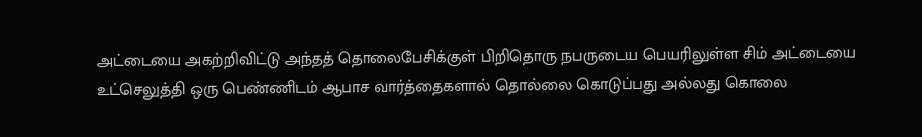அட்டையை அகற்றிவிட்டு அந்தத் தொலைபேசிக்குள் பிறிதொரு நபருடைய பெயரிலுள்ள சிம் அட்டையை உட்செலுத்தி ஒரு பெண்ணிடம் ஆபாச வார்த்தைகளால் தொல்லை கொடுப்பது அல்லது கொலை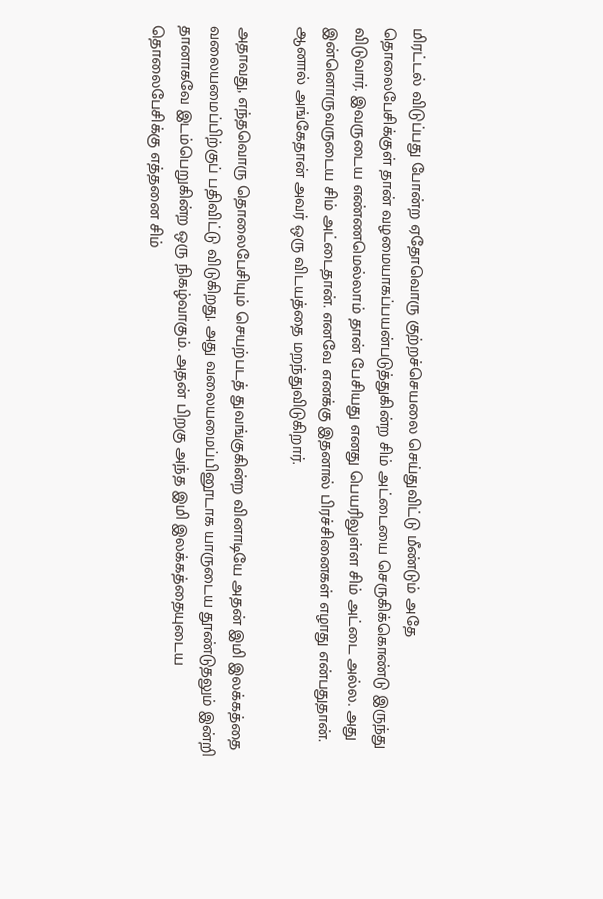மிரட்டல் விடுப்பது போன்ற ஏதோவொரு குற்றச்செயலை செய்துவிட்டு மீண்டும் அதே தொலைபேசிக்குள் தான் வழமையாகப்பயன்படுத்துகின்ற சிம் அட்டையை செருகிக்கொண்டு இருந்து விடுவார். இவருடைய எண்ணமெல்லாம் தான் பேசியது எனது பெயரிலுள்ள சிம் அட்டை அல்ல. அது இன்னொருவருடைய சிம் அட்டைதான். எனவே எனக்கு இதனால் பிரச்சினைகள் எழாது என்பதுதான். ஆனால் அங்கேதான் அவர் ஒரு விடயத்தை மறந்துவிடுகிறார்.

அதாவது, எந்தவொரு தொலைபேசியும் செயற்படத் துவங்குகின்ற வினாடியே அதன் இமி இலக்கத்தை வலையமைப்பிற்குப் பதிவிட்டு விடுகிறது. அது வலையமைப்பினூடாக யாருடைய தூண்டுதலும் இன்றி தானாகவே இடம்பெறுகின்ற ஒரு நிகழ்வாகும். அதன் பிறகு அந்த இமி இலக்கத்தையுடைய தொலைபேசிக்கு எத்தனை சிம்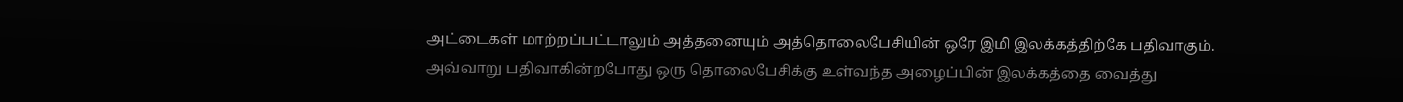அட்டைகள் மாற்றப்பட்டாலும் அத்தனையும் அத்தொலைபேசியின் ஒரே இமி இலக்கத்திற்கே பதிவாகும். அவ்வாறு பதிவாகின்றபோது ஒரு தொலைபேசிக்கு உள்வந்த அழைப்பின் இலக்கத்தை வைத்து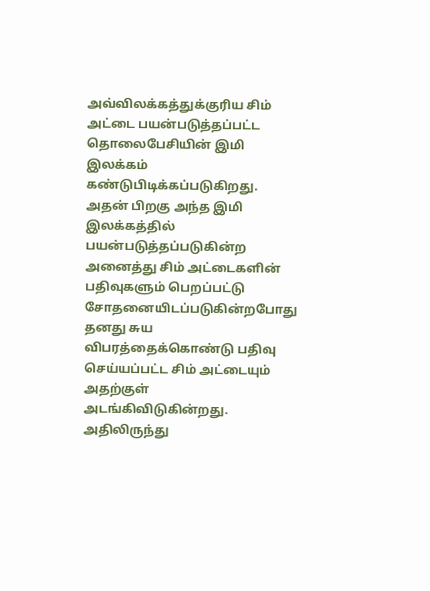அவ்விலக்கத்துக்குரிய சிம் அட்டை பயன்படுத்தப்பட்ட தொலைபேசியின் இமி இலக்கம் கண்டுபிடிக்கப்படுகிறது. அதன் பிறகு அந்த இமி இலக்கத்தில் பயன்படுத்தப்படுகின்ற அனைத்து சிம் அட்டைகளின் பதிவுகளும் பெறப்பட்டு சோதனையிடப்படுகின்றபோது தனது சுய விபரத்தைக்கொண்டு பதிவு செய்யப்பட்ட சிம் அட்டையும் அதற்குள் அடங்கிவிடுகின்றது. அதிலிருந்து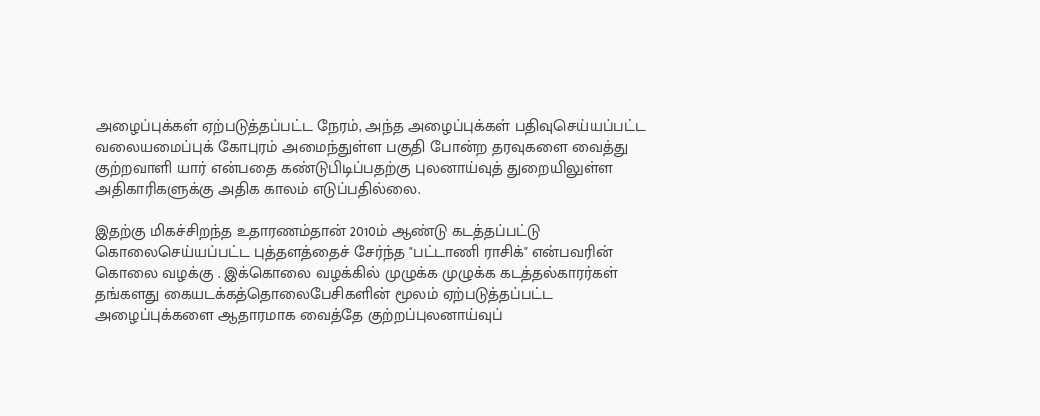அழைப்புக்கள் ஏற்படுத்தப்பட்ட நேரம், அந்த அழைப்புக்கள் பதிவுசெய்யப்பட்ட வலையமைப்புக் கோபுரம் அமைந்துள்ள பகுதி போன்ற தரவுகளை வைத்து குற்றவாளி யார் என்பதை கண்டுபிடிப்பதற்கு புலனாய்வுத் துறையிலுள்ள அதிகாரிகளுக்கு அதிக காலம் எடுப்பதில்லை.

இதற்கு மிகச்சிறந்த உதாரணம்தான் 2010ம் ஆண்டு கடத்தப்பட்டு கொலைசெய்யப்பட்ட புத்தளத்தைச் சேர்ந்த "பட்டாணி ராசிக்" என்பவரின் கொலை வழக்கு . இக்கொலை வழக்கில் முழுக்க முழுக்க கடத்தல்காரர்கள் தங்களது கையடக்கத்தொலைபேசிகளின் மூலம் ஏற்படுத்தப்பட்ட அழைப்புக்களை ஆதாரமாக வைத்தே குற்றப்புலனாய்வுப்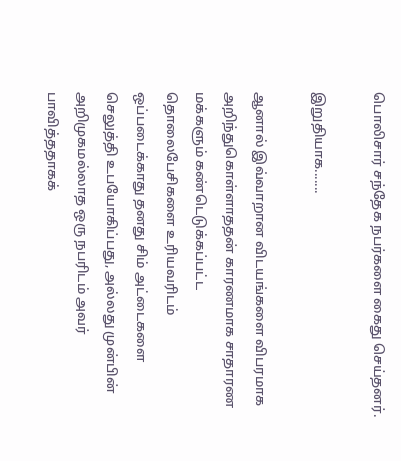பொலிசார் சந்தேக நபர்களை கைது செய்தனர்.

இறுதியாக.......

ஆனால் இவ்வாறான விடயங்களை விபரமாக அறிந்துகொள்ளாததன் காரணமாக சாதாரண மக்களும் கண்டெடுக்கப்பட்ட தொலைபேசிகளை உரியவரிடம் ஒப்படைக்காது தனது சிம் அட்டைகளை செலுத்தி உபயோகிப்பது, அல்லது முன்பின் அறிமுகமல்லாத ஒரு நபரிடம் அவர் பாவித்ததாகக்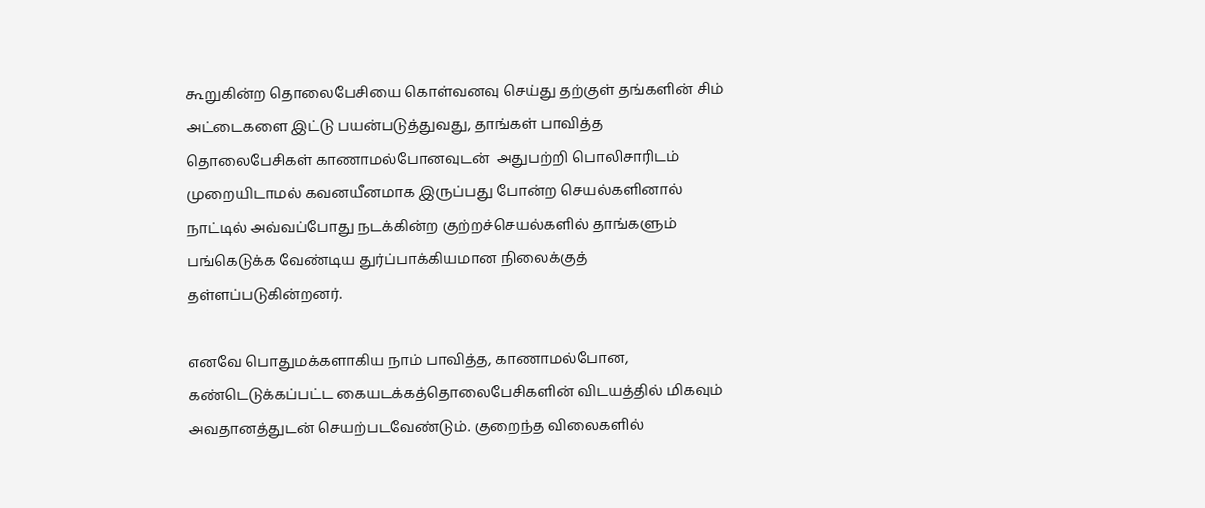கூறுகின்ற தொலைபேசியை கொள்வனவு செய்து தற்குள் தங்களின் சிம் அட்டைகளை இட்டு பயன்படுத்துவது, தாங்கள் பாவித்த தொலைபேசிகள் காணாமல்போனவுடன்  அதுபற்றி பொலிசாரிடம் முறையிடாமல் கவனயீனமாக இருப்பது போன்ற செயல்களினால் நாட்டில் அவ்வப்போது நடக்கின்ற குற்றச்செயல்களில் தாங்களும் பங்கெடுக்க வேண்டிய துர்ப்பாக்கியமான நிலைக்குத் தள்ளப்படுகின்றனர்.

எனவே பொதுமக்களாகிய நாம் பாவித்த, காணாமல்போன, கண்டெடுக்கப்பட்ட கையடக்கத்தொலைபேசிகளின் விடயத்தில் மிகவும் அவதானத்துடன் செயற்படவேண்டும். குறைந்த விலைகளில்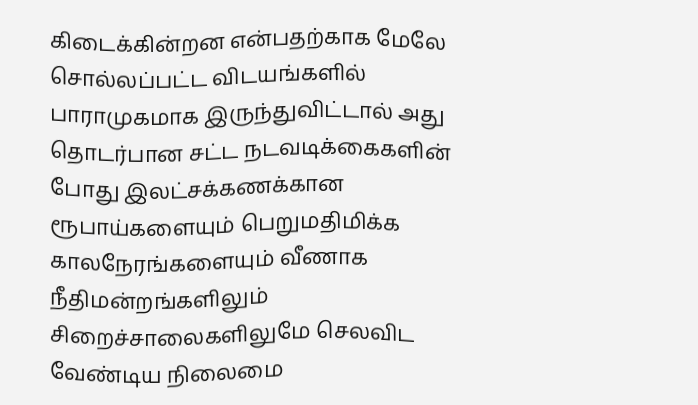கிடைக்கின்றன என்பதற்காக மேலே சொல்லப்பட்ட விடயங்களில் பாராமுகமாக இருந்துவிட்டால் அது தொடர்பான சட்ட நடவடிக்கைகளின் போது இலட்சக்கணக்கான ரூபாய்களையும் பெறுமதிமிக்க காலநேரங்களையும் வீணாக நீதிமன்றங்களிலும் சிறைச்சாலைகளிலுமே செலவிட வேண்டிய நிலைமை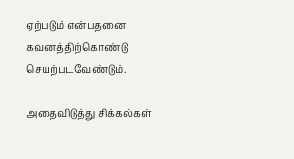ஏற்படும் என்பதனை கவனத்திற்கொண்டு செயற்படவேண்டும்.

அதைவிடுத்து சிக்கல்கள்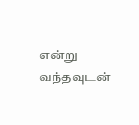என்று வந்தவுடன்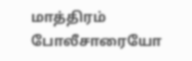மாத்திரம் போலீசாரையோ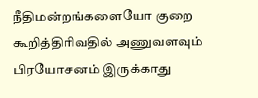நீதிமன்றங்களையோ குறை கூறித்திரிவதில் அணுவளவும் பிரயோசனம் இருக்காது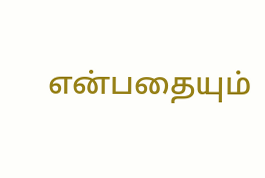என்பதையும்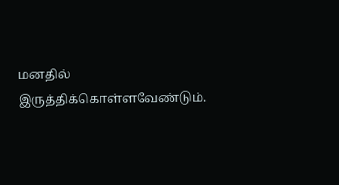மனதில் இருத்திக்கொள்ளவேண்டும்.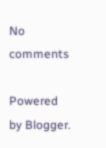No comments

Powered by Blogger.